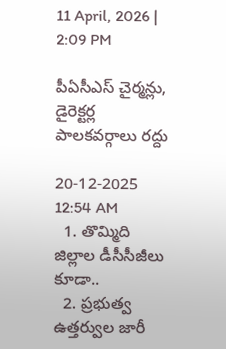11 April, 2026 | 2:09 PM

పీఏసీఎస్ చైర్మన్లు, డైరెక్టర్ల పాలకవర్గాలు రద్దు

20-12-2025 12:54 AM
  1. తొమ్మిది జిల్లాల డీసీసీజీలు కూడా..
  2. ప్రభుత్వ ఉత్తర్వుల జారీ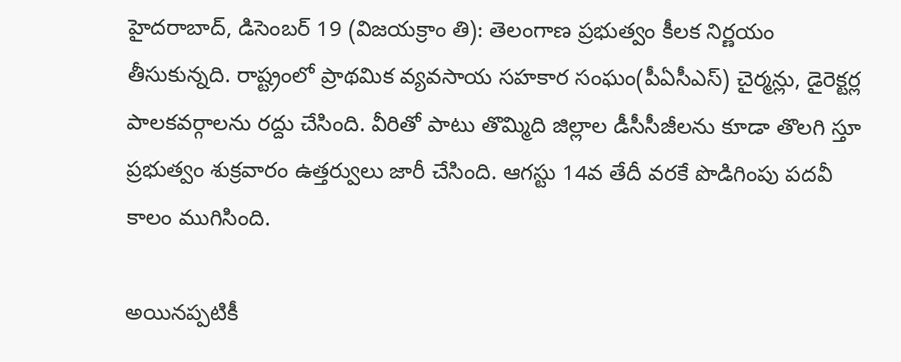హైదరాబాద్, డిసెంబర్ 19 (విజయక్రాం తి): తెలంగాణ ప్రభుత్వం కీలక నిర్ణయం తీసుకున్నది. రాష్ట్రంలో ప్రాథమిక వ్యవసాయ సహకార సంఘం(పీఏసీఎస్) చైర్మన్లు, డైరెక్టర్ల పాలకవర్గాలను రద్దు చేసింది. వీరితో పాటు తొమ్మిది జిల్లాల డీసీసీజీలను కూడా తొలగి స్తూ ప్రభుత్వం శుక్రవారం ఉత్తర్వులు జారీ చేసింది. ఆగస్టు 14వ తేదీ వరకే పొడిగింపు పదవీ కాలం ముగిసింది.

అయినప్పటికీ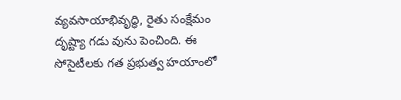వ్యవసాయాభివృద్ధి, రైతు సంక్షేమం దృష్ట్యా గడు వును పెంచింది. ఈ సోసైటీలకు గత ప్రభుత్వ హయాంలో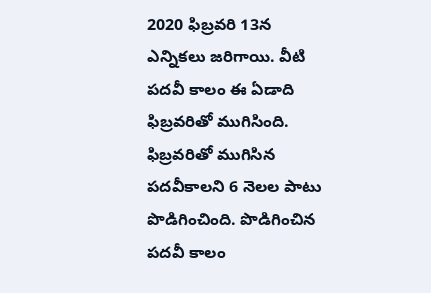2020 ఫిబ్రవరి 13న ఎన్నికలు జరిగాయి. వీటి పదవీ కాలం ఈ ఏడాది ఫిబ్రవరితో ముగిసింది. ఫిబ్రవరితో ముగిసిన పదవీకాలని 6 నెలల పాటు పొడిగించింది. పొడిగించిన పదవీ కాలం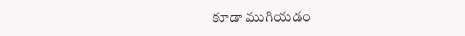కూడా ముగియడం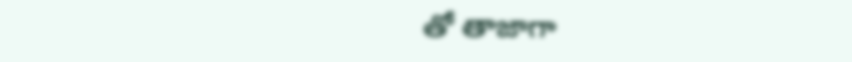తో తాజాగా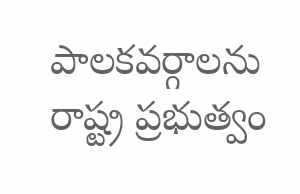పాలకవర్గాలను రాష్ట్ర ప్రభుత్వం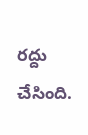రద్దు చేసింది.